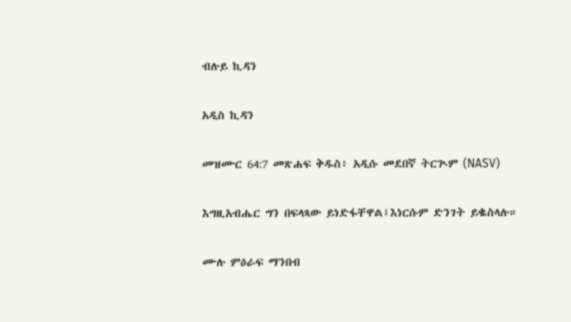ብሉይ ኪዳን

አዲስ ኪዳን

መዝሙር 64:7 መጽሐፍ ቅዱስ፥ አዲሱ መደበኛ ትርጒም (NASV)

እግዚአብሔር ግን በፍላጻው ይነድፋቸዋል፤እነርሱም ድንገት ይቈስላሉ።

ሙሉ ምዕራፍ ማንበብ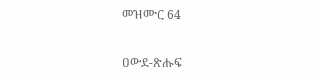መዝሙር 64

ዐውደ-ጽሑፍ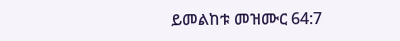ይመልከቱ መዝሙር 64:7